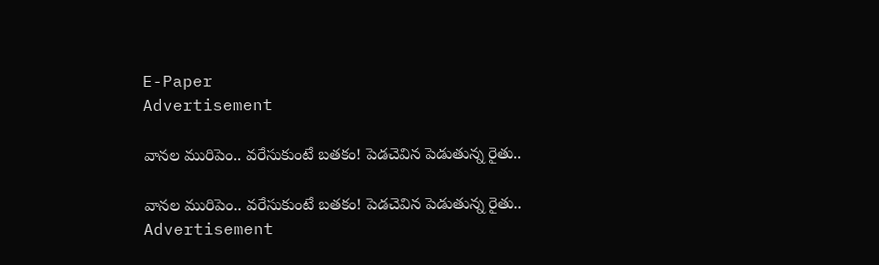E-Paper
Advertisement

వాన‌ల మురిపెం.. వ‌రేసుకుంటే బ‌త‌కం! పెడచెవిన పెడుతున్న రైతు..

వాన‌ల మురిపెం.. వ‌రేసుకుంటే బ‌త‌కం! పెడచెవిన పెడుతున్న రైతు..
Advertisement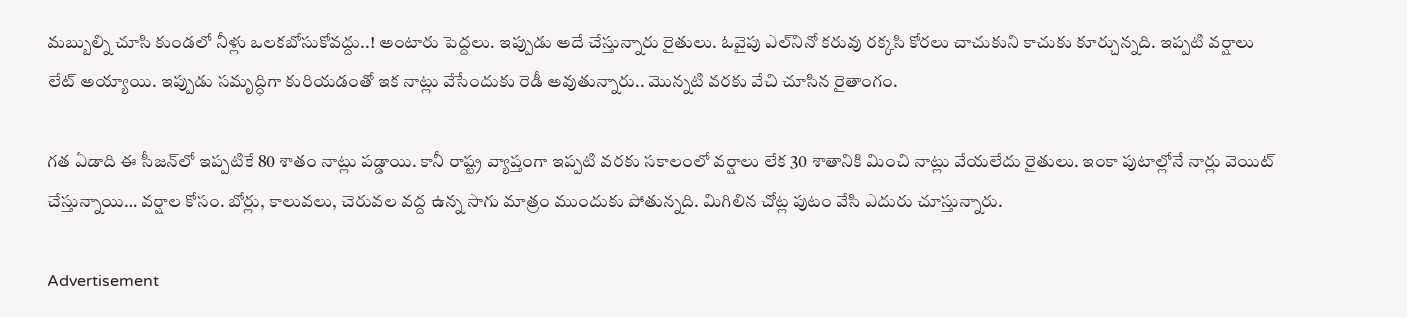మ‌బ్బుల్ని చూసి కుండ‌లో నీళ్లు ఒల‌క‌బోసుకోవ‌ద్దు..! అంటారు పెద్ద‌లు. ఇప్పుడు అదే చేస్తున్నారు రైతులు. ఓవైపు ఎల్‌నినో క‌రువు ర‌క్క‌సి కోర‌లు చాచుకుని కాచుకు కూర్చున్న‌ది. ఇప్ప‌టి వ‌ర్షాలు లేట్ అయ్యాయి. ఇప్పుడు స‌మృద్ధిగా కురియ‌డంతో ఇక నాట్లు వేసేందుకు రెడీ అవుతున్నారు.. మొన్న‌టి వ‌ర‌కు వేచి చూసిన రైతాంగం.

గ‌త ఏడాది ఈ సీజ‌న్‌లో ఇప్ప‌టికే 80 శాతం నాట్లు ప‌డ్డాయి. కానీ రాష్ట్ర వ్యాప్తంగా ఇప్ప‌టి వ‌ర‌కు స‌కాలంలో వ‌ర్షాలు లేక 30 శాతానికి మించి నాట్లు వేయ‌లేదు రైతులు. ఇంకా పుటాల్లోనే నార్లు వెయిట్ చేస్తున్నాయి… వ‌ర్షాల కోసం. బోర్లు, కాలువలు, చెరువ‌ల వ‌ద్ద ఉన్న సాగు మాత్రం ముందుకు పోతున్న‌ది. మిగిలిన చోట్ల పుటం వేసి ఎదురు చూస్తున్నారు.

Advertisement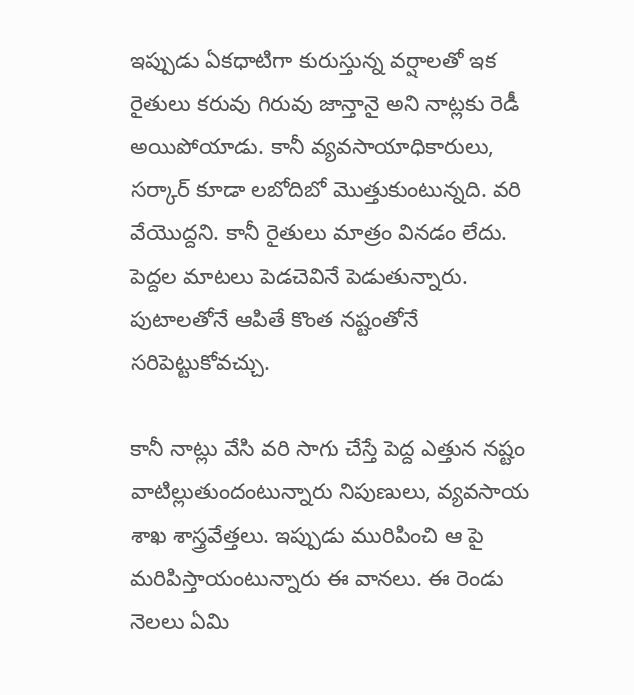ఇప్పుడు ఏక‌ధాటిగా కురుస్తున్న వ‌ర్షాల‌తో ఇక రైతులు క‌రువు గిరువు జాన్తానై అని నాట్ల‌కు రెడీ అయిపోయాడు. కానీ వ్య‌వ‌సాయాధికారులు, స‌ర్కార్ కూడా ల‌బోదిబో మొత్తుకుంటున్న‌ది. వ‌రి వేయొద్ద‌ని. కానీ రైతులు మాత్రం విన‌డం లేదు. పెద్ద‌ల మాట‌లు పెడ‌చెవినే పెడుతున్నారు. పుటాల‌తోనే ఆపితే కొంత న‌ష్టంతోనే స‌రిపెట్టుకోవ‌చ్చు.

కానీ నాట్లు వేసి వ‌రి సాగు చేస్తే పెద్ద ఎత్తున న‌ష్టం వాటిల్లుతుందంటున్నారు నిపుణులు, వ్య‌వ‌సాయ శాఖ శాస్త్ర‌వేత్తలు. ఇప్పుడు మురిపించి ఆ పై మ‌రిపిస్తాయంటున్నారు ఈ వాన‌లు. ఈ రెండు నెల‌లు ఏమి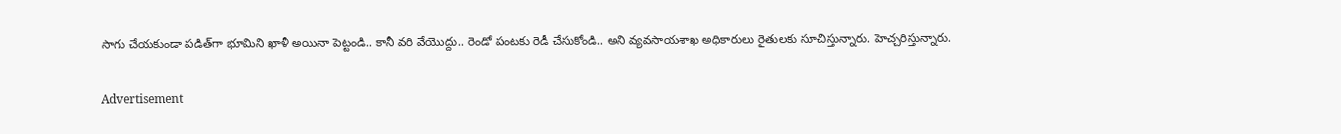సాగు చేయ‌కుండా ప‌డిత్‌గా భూమిని ఖాళీ అయినా పెట్టండి.. కానీ వ‌రి వేయొద్దు.. రెండో పంట‌కు రెడీ చేసుకోండి.. అని వ్య‌వ‌సాయశాఖ అధికారులు రైతుల‌కు సూచిస్తున్నారు. హెచ్చ‌రిస్తున్నారు.

Advertisement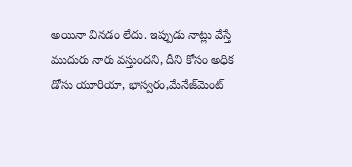అయినా విన‌డం లేదు. ఇప్పుడు నాట్లు వేస్తే ముదురు నారు వ‌స్తుంద‌ని, దీని కోసం అధిక డోసు యూరియా, భాస్వ‌రం,మేనేజ్‌మెంట్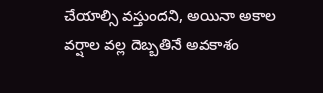చేయాల్సి వ‌స్తుంద‌ని, అయినా అకాల వ‌ర్షాల వ‌ల్ల దెబ్బ‌తినే అవ‌కాశం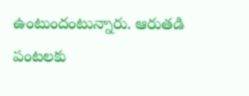ఉంటుందంటున్నారు. ఆరుత‌డి పంట‌ల‌కు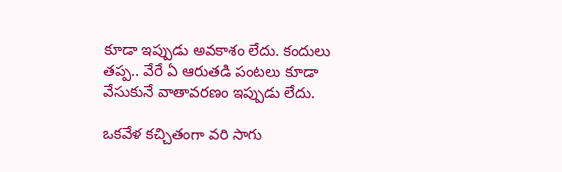కూడా ఇప్పుడు అవ‌కాశం లేదు. కందులు త‌ప్ప‌.. వేరే ఏ ఆరుత‌డి పంట‌లు కూడా వేసుకునే వాతావ‌ర‌ణం ఇప్పుడు లేదు.

ఒక‌వేళ క‌చ్చితంగా వ‌రి సాగు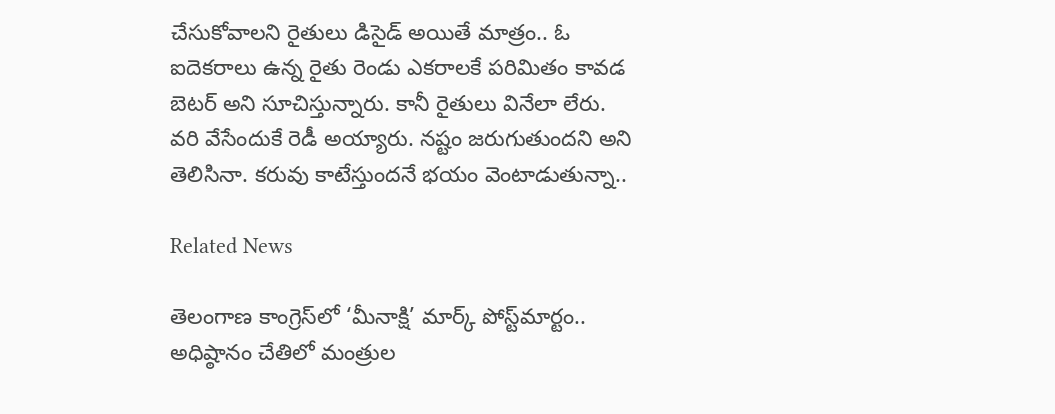చేసుకోవాల‌ని రైతులు డిసైడ్ అయితే మాత్రం.. ఓ ఐదెక‌రాలు ఉన్న రైతు రెండు ఎక‌రాల‌కే ప‌రిమితం కావ‌డ బెట‌ర్ అని సూచిస్తున్నారు. కానీ రైతులు వినేలా లేరు. వ‌రి వేసేందుకే రెడీ అయ్యారు. న‌ష్టం జ‌రుగుతుంద‌ని అని తెలిసినా. క‌రువు కాటేస్తుంద‌నే భ‌యం వెంటాడుతున్నా..

Related News

తెలంగాణ కాంగ్రెస్‌లో ‘మీనాక్షి’ మార్క్ పోస్ట్‌మార్టం.. అధిష్ఠానం చేతిలో మంత్రుల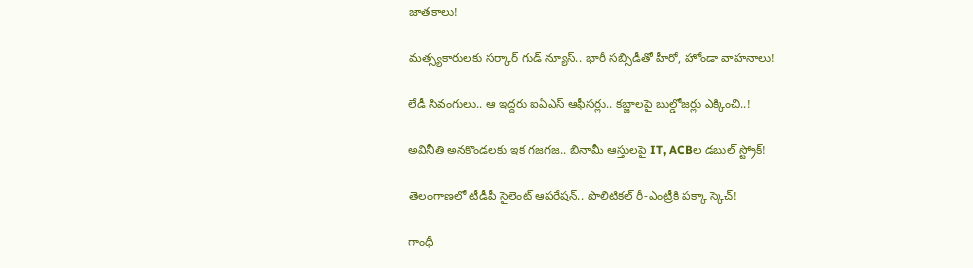జాతకాలు!

మత్స్యకారులకు సర్కార్ గుడ్ న్యూస్.. భారీ సబ్సిడీతో హీరో, హోండా వాహనాలు!

లేడీ సివంగులు.. ఆ ఇద్ద‌రు ఐఏఎస్ ఆఫీస‌ర్లు.. క‌బ్జాల‌పై బుల్డోజ‌ర్లు ఎక్కించి..!

అవినీతి అనకొండలకు ఇక గజగజ.. బినామీ ఆస్తులపై IT, ACBల డబుల్ స్ట్రోక్!

తెలంగాణలో టీడీపీ సైలెంట్ ఆపరేషన్.. పొలిటికల్ రీ-ఎంట్రీకి పక్కా స్కెచ్!

గాంధీ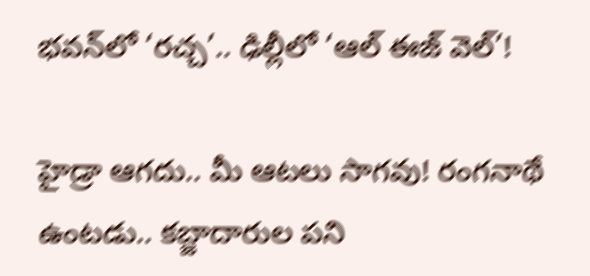భవన్‌లో ‘రచ్చ’.. ఢిల్లీలో ‘ఆల్ ఈజ్ వెల్’!

హైడ్రా ఆగ‌దు.. మీ ఆట‌లు సాగ‌వు! రంగ‌నాథే ఉంట‌డు.. క‌బ్జాదారుల ప‌ని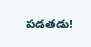ప‌డ‌త‌డు!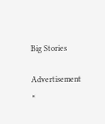Big Stories

Advertisement
×